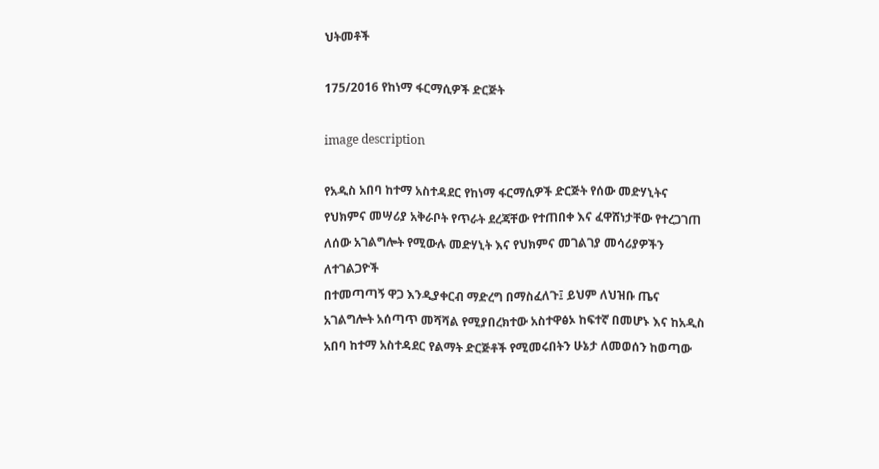ህትመቶች

175/2016 የከነማ ፋርማሲዎች ድርጅት

image description

የአዲስ አበባ ከተማ አስተዳደር የከነማ ፋርማሲዎች ድርጅት የሰው መድሃኒትና የህክምና መሣሪያ አቅራቦት የጥራት ደረጃቸው የተጠበቀ እና ፈዋሸነታቸው የተረጋገጠ ለሰው አገልግሎት የሚውሉ መድሃኒት እና የህክምና መገልገያ መሳሪያዎችን ለተገልጋዮች
በተመጣጣኝ ዋጋ እንዲያቀርብ ማድረግ በማስፈለጉ፤ ይህም ለህዝቡ ጤና አገልግሎት አሰጣጥ መሻሻል የሚያበረክተው አስተዋፅኦ ከፍተኛ በመሆኑ እና ከአዲስ አበባ ከተማ አስተዳደር የልማት ድርጅቶች የሚመሩበትን ሁኔታ ለመወሰን ከወጣው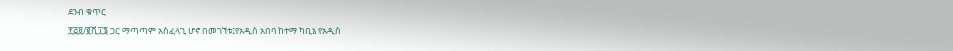ደንብ ቁጥር
፻፭፱/፪ሺ፲፮ ጋር ማጣጣም አስፈላጊ ሆኖ በመገኘቱ፤የአዲስ አበባ ከተማ ካቢኔ የአዲስ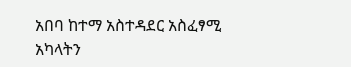አበባ ከተማ አስተዳደር አስፈፃሚ አካላትን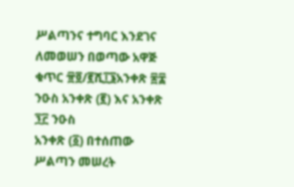ሥልጣንና ተግባር እንደገና ለመወሠን በወጣው አዋጅ ቁጥር ፹፬/፪ሺ፲፮አንቀጽ ፷፰ ንዑስ አንቀጽ (፪) እና አንቀጽ ፺፫ ንዑስ
አንቀጽ (፩) በተሰጠው ሥልጣን መሠረት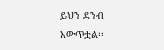ይህን ደንብ አውጥቷል፡፡